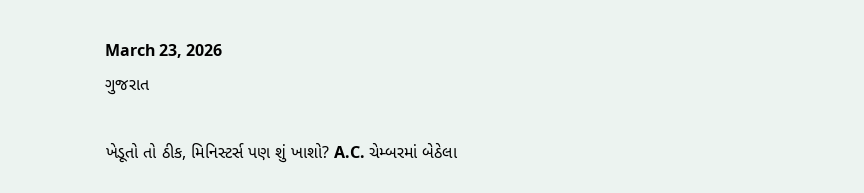March 23, 2026
ગુજરાત

ખેડૂતો તો ઠીક, મિનિસ્ટર્સ પણ શું ખાશો? A.C. ચેમ્બરમાં બેઠેલા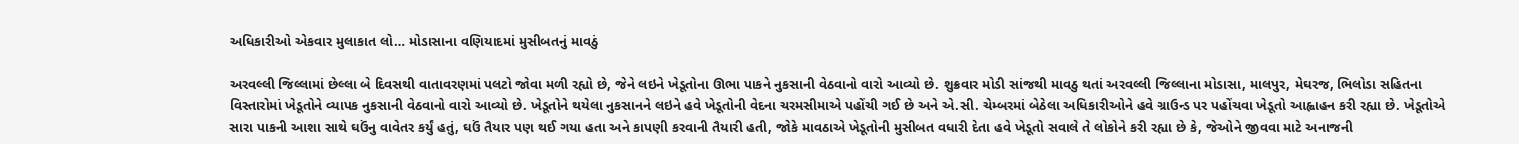અધિકારીઓ એકવાર મુલાકાત લો… મોડાસાના વણિયાદમાં મુસીબતનું માવઠું

અરવલ્લી જિલ્લામાં છેલ્લા બે દિવસથી વાતાવરણમાં પલટો જોવા મળી રહ્યો છે, જેને લઇને ખેડૂતોના ઊભા પાકને નુકસાની વેઠવાનો વારો આવ્યો છે. શુક્રવાર મોડી સાંજથી માવઠુ થતાં અરવલ્લી જિલ્લાના મોડાસા, માલપુર, મેઘરજ, ભિલોડા સહિતના વિસ્તારોમાં ખેડૂતોને વ્યાપક નુકસાની વેઠવાનો વારો આવ્યો છે. ખેડૂતોને થયેલા નુકસાનને લઇને હવે ખેડૂતોની વેદના ચરમસીમાએ પહોંચી ગઈ છે અને એ.સી. ચેમ્બરમાં બેઠેલા અધિકારીઓને હવે ગ્રાઉન્ડ પર પહોંચવા ખેડૂતો આહ્વાહન કરી રહ્યા છે. ખેડૂતોએ સારા પાકની આશા સાથે ઘઉંનુ વાવેતર કર્યું હતું, ઘઉં તૈયાર પણ થઈ ગયા હતા અને કાપણી કરવાની તૈયારી હતી, જોકે માવઠાએ ખેડૂતોની મુસીબત વધારી દેતા હવે ખેડૂતો સવાલે તે લોકોને કરી રહ્યા છે કે, જેઓને જીવવા માટે અનાજની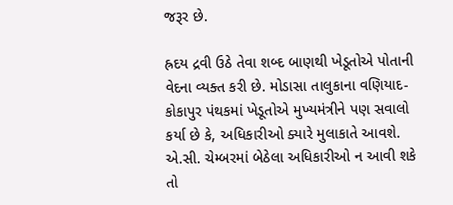જરૂર છે.

હ્રદય દ્રવી ઉઠે તેવા શબ્દ બાણથી ખેડૂતોએ પોતાની વેદના વ્યક્ત કરી છે. મોડાસા તાલુકાના વણિયાદ-કોકાપુર પંથકમાં ખેડૂતોએ મુખ્યમંત્રીને પણ સવાલો કર્યા છે કે, અધિકારીઓ ક્યારે મુલાકાતે આવશે. એ.સી. ચેમ્બરમાં બેઠેલા અધિકારીઓ ન આવી શકે તો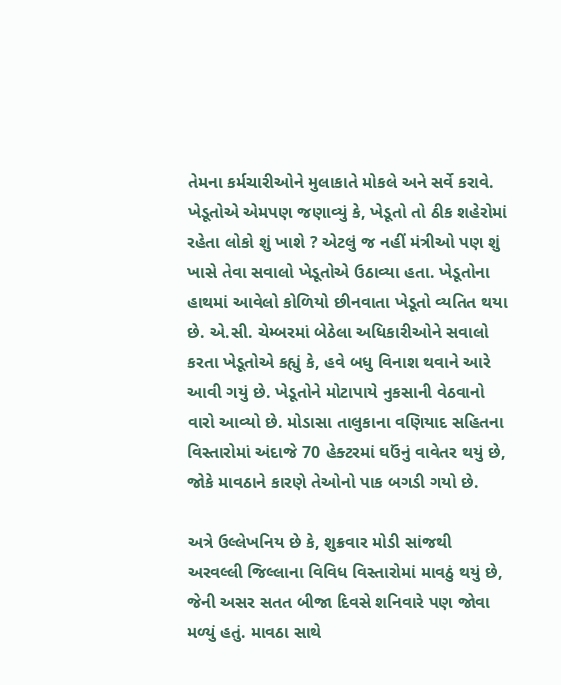તેમના કર્મચારીઓને મુલાકાતે મોકલે અને સર્વે કરાવે. ખેડૂતોએ એમપણ જણાવ્યું કે, ખેડૂતો તો ઠીક શહેરોમાં રહેતા લોકો શું ખાશે ? એટલું જ નહીં મંત્રીઓ પણ શું ખાસે તેવા સવાલો ખેડૂતોએ ઉઠાવ્યા હતા. ખેડૂતોના હાથમાં આવેલો કોળિયો છીનવાતા ખેડૂતો વ્યતિત થયા છે. એ.સી. ચેમ્બરમાં બેઠેલા અધિકારીઓને સવાલો કરતા ખેડૂતોએ કહ્યું કે, હવે બધુ વિનાશ થવાને આરે આવી ગયું છે. ખેડૂતોને મોટાપાયે નુકસાની વેઠવાનો વારો આવ્યો છે. મોડાસા તાલુકાના વણિયાદ સહિતના વિસ્તારોમાં અંદાજે 70 હેક્ટરમાં ઘઉંનું વાવેતર થયું છે, જોકે માવઠાને કારણે તેઓનો પાક બગડી ગયો છે.

અત્રે ઉલ્લેખનિય છે કે, શુક્રવાર મોડી સાંજથી અરવલ્લી જિલ્લાના વિવિધ વિસ્તારોમાં માવઠું થયું છે, જેની અસર સતત બીજા દિવસે શનિવારે પણ જોવા મળ્યું હતું. માવઠા સાથે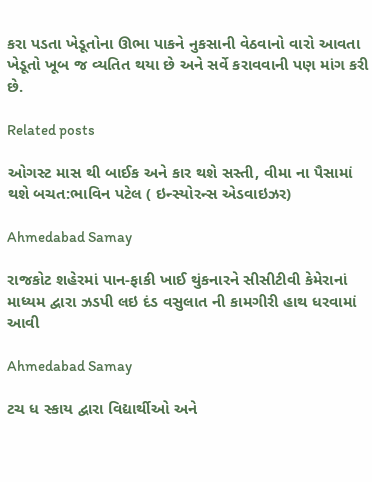કરા પડતા ખેડૂતોના ઊભા પાકને નુકસાની વેઠવાનો વારો આવતા ખેડૂતો ખૂબ જ વ્યતિત થયા છે અને સર્વે કરાવવાની પણ માંગ કરી છે.

Related posts

ઓગસ્ટ માસ થી બાઈક અને કાર થશે સસ્તી, વીમા ના પૈસામાં થશે બચત:ભાવિન પટેલ ( ઇન્સ્યોરન્સ એડવાઇઝર)

Ahmedabad Samay

રાજકોટ શહેરમાં પાન-ફાકી ખાઈ થુંકનારને સીસીટીવી કેમેરાનાં માધ્‍યમ દ્વારા ઝડપી લઇ દંડ વસુલાત ની કામગીરી હાથ ધરવામાં આવી

Ahmedabad Samay

ટચ ધ સ્કાય દ્વારા વિદ્યાર્થીઓ અને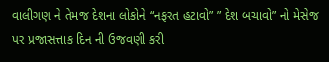વાલીગણ ને તેમજ દેશના લોકોને “નફરત હટાવો” ” દેશ બચાવો” નો મેસેજ પર પ્રજાસત્તાક દિન ની ઉજવણી કરી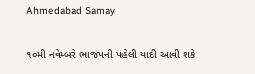Ahmedabad Samay

૧૦મી નવેમ્‍બરે ભાજપની પહેલી યાદી આવી શકે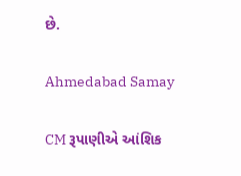છે.

Ahmedabad Samay

CM રૂપાણીએ આંશિક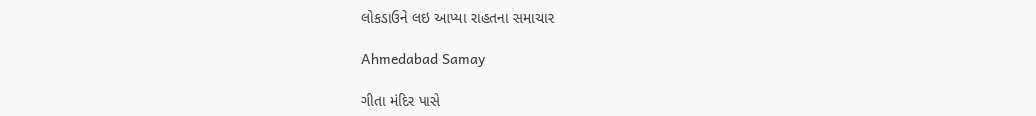લોકડાઉને લઇ આપ્યા રાહતના સમાચાર

Ahmedabad Samay

ગીતા મંદિર પાસે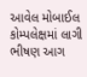આવેલ મોબાઈલ કોમ્પલેક્ષમાં લાગી ભીષણ આગ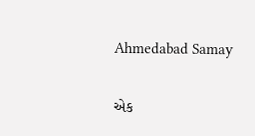Ahmedabad Samay

એક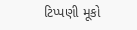ટિપ્પણી મૂકો